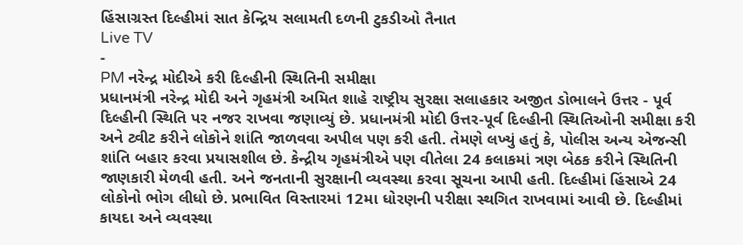હિંસાગ્રસ્ત દિલ્હીમાં સાત કેન્દ્રિય સલામતી દળની ટુકડીઓ તૈનાત
Live TV
-
PM નરેન્દ્ર મોદીએ કરી દિલ્હીની સ્થિતિની સમીક્ષા
પ્રધાનમંત્રી નરેન્દ્ર મોદી અને ગૃહમંત્રી અમિત શાહે રાષ્ટ્રીય સુરક્ષા સલાહકાર અજીત ડોભાલને ઉત્તર - પૂર્વ દિલ્હીની સ્થિતિ પર નજર રાખવા જણાવ્યું છે. પ્રધાનમંત્રી મોદી ઉત્તર-પૂર્વ દિલ્હીની સ્થિતિઓની સમીક્ષા કરી અને ટ્વીટ કરીને લોકોને શાંતિ જાળવવા અપીલ પણ કરી હતી. તેમણે લખ્યું હતું કે, પોલીસ અન્ય એજન્સી શાંતિ બહાર કરવા પ્રયાસશીલ છે. કેન્દ્રીય ગૃહમંત્રીએ પણ વીતેલા 24 કલાકમાં ત્રણ બેઠક કરીને સ્થિતિની જાણકારી મેળવી હતી. અને જનતાની સુરક્ષાની વ્યવસ્થા કરવા સૂચના આપી હતી. દિલ્હીમાં હિંસાએ 24 લોકોનો ભોગ લીધો છે. પ્રભાવિત વિસ્તારમાં 12મા ધોરણની પરીક્ષા સ્થગિત રાખવામાં આવી છે. દિલ્હીમાં કાયદા અને વ્યવસ્થા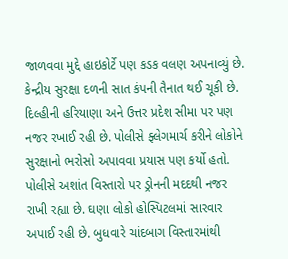જાળવવા મુદ્દે હાઇકોર્ટે પણ કડક વલણ અપનાવ્યું છે.
કેન્દ્રીય સુરક્ષા દળની સાત કંપની તૈનાત થઈ ચૂકી છે. દિલ્હીની હરિયાણા અને ઉત્તર પ્રદેશ સીમા પર પણ નજર રખાઈ રહી છે. પોલીસે ફ્લેગમાર્ચ કરીને લોકોને સુરક્ષાનો ભરોસો અપાવવા પ્રયાસ પણ કર્યો હતો. પોલીસે અશાંત વિસ્તારો પર ડ્રોનની મદદથી નજર રાખી રહ્યા છે. ઘણા લોકો હોસ્પિટલમાં સારવાર અપાઈ રહી છે. બુધવારે ચાંદબાગ વિસ્તારમાંથી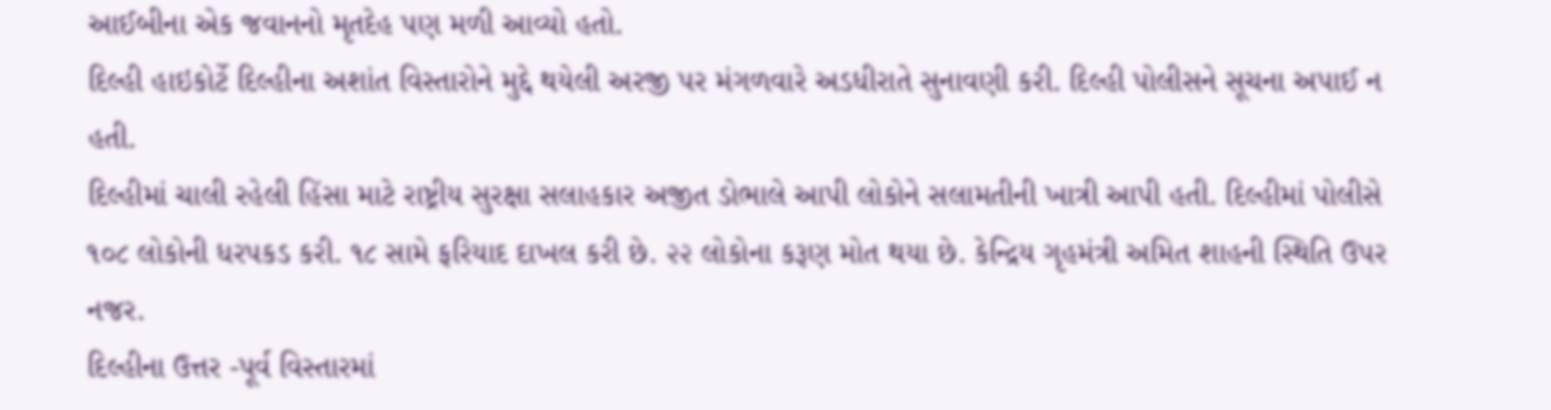આઈબીના એક જવાનનો મૃતદેહ પણ મળી આવ્યો હતો.
દિલ્હી હાઇકોર્ટે દિલ્હીના અશાંત વિસ્તારોને મુદ્દે થયેલી અરજી પર મંગળવારે અડધીરાતે સુનાવણી કરી. દિલ્હી પોલીસને સૂચના અપાઈ ન હતી.
દિલ્હીમાં ચાલી રહેલી હિંસા માટે રાષ્ટ્રીય સુરક્ષા સલાહકાર અજીત ડોભાલે આપી લોકોને સલામતીની ખાત્રી આપી હતી. દિલ્હીમાં પોલીસે ૧૦૮ લોકોની ધરપકડ કરી. ૧૮ સામે ફરિયાદ દાખલ કરી છે. ૨૨ લોકોના કરૂણ મોત થયા છે. કેન્દ્રિય ગૃહમંત્રી અમિત શાહની સ્થિતિ ઉપર નજર.
દિલ્હીના ઉત્તર -પૂર્વ વિસ્તારમાં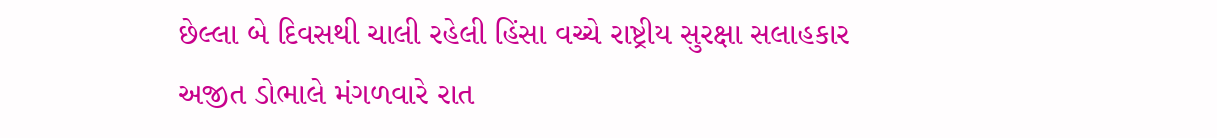છેલ્લા બે દિવસથી ચાલી રહેલી હિંસા વચ્ચે રાષ્ટ્રીય સુરક્ષા સલાહકાર અજીત ડોભાલે મંગળવારે રાત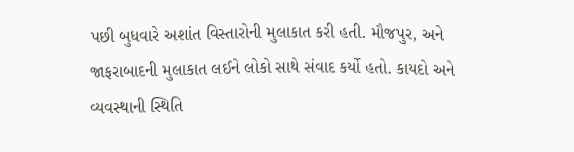પછી બુધવારે અશાંત વિસ્તારોની મુલાકાત કરી હતી. મૌજપુર, અને જાફરાબાદની મુલાકાત લઈને લોકો સાથે સંવાદ કર્યો હતો. કાયદો અને વ્યવસ્થાની સ્થિતિ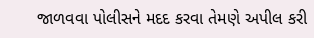જાળવવા પોલીસને મદદ કરવા તેમણે અપીલ કરી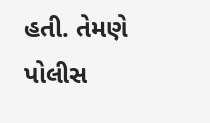હતી. તેમણે પોલીસ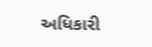અધિકારી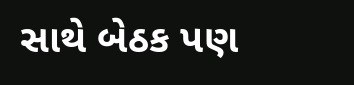સાથે બેઠક પણ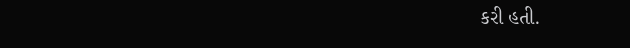કરી હતી.